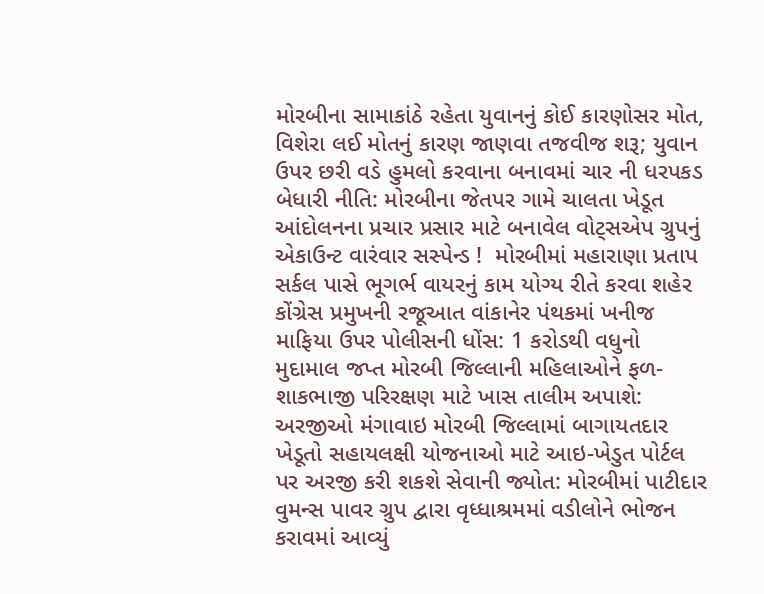મોરબીના સામાકાંઠે રહેતા યુવાનનું કોઈ કારણોસર મોત, વિશેરા લઈ મોતનું કારણ જાણવા તજવીજ શરૂ; યુવાન ઉપર છરી વડે હુમલો કરવાના બનાવમાં ચાર ની ધરપકડ બેધારી નીતિ: મોરબીના જેતપર ગામે ચાલતા ખેડૂત આંદોલનના પ્રચાર પ્રસાર માટે બનાવેલ વોટ્સએપ ગ્રુપનું એકાઉન્ટ વારંવાર સસ્પેન્ડ !  મોરબીમાં મહારાણા પ્રતાપ સર્કલ પાસે ભૂગર્ભ વાયરનું કામ યોગ્ય રીતે કરવા શહેર કોંગ્રેસ પ્રમુખની રજૂઆત વાંકાનેર પંથકમાં ખનીજ માફિયા ઉપર પોલીસની ધોંસ: 1 કરોડથી વધુનો મુદામાલ જપ્ત મોરબી જિલ્લાની મહિલાઓને ફળ-શાકભાજી પરિરક્ષણ માટે ખાસ તાલીમ અપાશે: અરજીઓ મંગાવાઇ મોરબી જિલ્લામાં બાગાયતદાર ખેડૂતો સહાયલક્ષી યોજનાઓ માટે આઇ-ખેડુત પોર્ટલ પર અરજી કરી શકશે સેવાની જ્યોત: મોરબીમાં પાટીદાર વુમન્સ પાવર ગ્રુપ દ્વારા વૃધ્ધાશ્રમમાં વડીલોને ભોજન કરાવમાં આવ્યું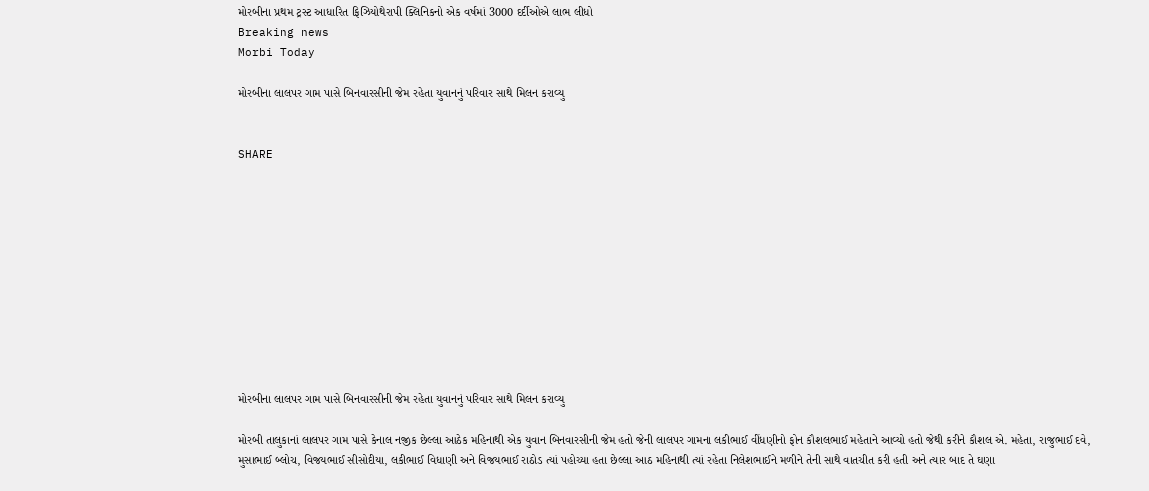મોરબીના પ્રથમ ટ્રસ્ટ આધારિત ફિઝિયોથેરાપી ક્લિનિકનો એક વર્ષમાં 3000 દર્દીઓએ લાભ લીધો
Breaking news
Morbi Today

મોરબીના લાલપર ગામ પાસે બિનવારસીની જેમ રહેતા યુવાનનું પરિવાર સાથે મિલન કરાવ્યુ


SHARE











મોરબીના લાલપર ગામ પાસે બિનવારસીની જેમ રહેતા યુવાનનું પરિવાર સાથે મિલન કરાવ્યુ

મોરબી તાલુકાનાં લાલપર ગામ પાસે કેનાલ નજીક છેલ્લા આઠેક મહિનાથી એક યુવાન બિનવારસીની જેમ હતો જેની લાલપર ગામના લકીભાઈ વીંધણીનો ફોન કૌશલભાઈ મહેતાને આવ્યો હતો જેથી કરીને કૌશલ એ. મહેતા, રાજુભાઈ દવે, મુસાભાઈ બ્લોચ, વિજયભાઈ સીસોદીયા, લકીભાઈ વિધાણી અને વિજયભાઈ રાઠોડ ત્યાં પહોચ્યા હતા છેલ્લા આઠ મહિનાથી ત્યાં રહેતા નિલેશભાઈને મળીને તેની સાથે વાતચીત કરી હતી અને ત્યાર બાદ તે ઘણા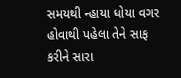સમયથી ન્હાયા ધોયા વગર હોવાથી પહેલા તેને સાફ કરીને સારા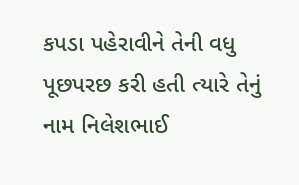કપડા પહેરાવીને તેની વધુ પૂછપરછ કરી હતી ત્યારે તેનું નામ નિલેશભાઈ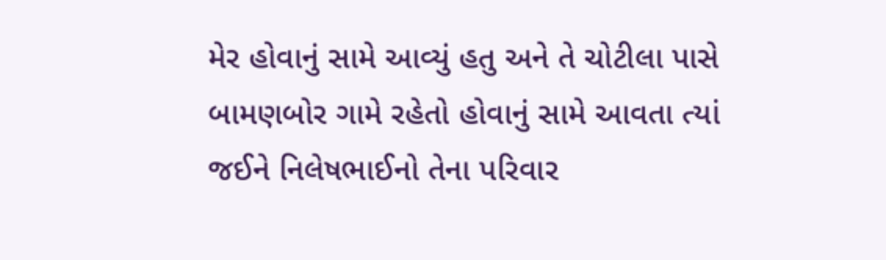મેર હોવાનું સામે આવ્યું હતુ અને તે ચોટીલા પાસે બામણબોર ગામે રહેતો હોવાનું સામે આવતા ત્યાં જઈને નિલેષભાઈનો તેના પરિવાર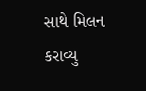સાથે મિલન કરાવ્યુ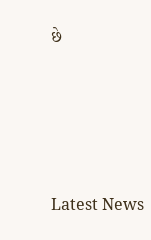છે






Latest News